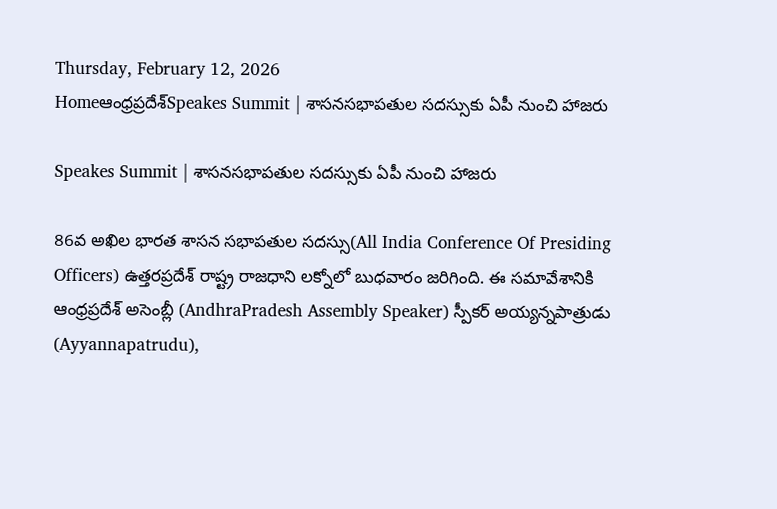Thursday, February 12, 2026
Homeఆంధ్రప్రదేశ్Speakes Summit | శాసనసభాపతుల సదస్సుకు ఏపీ నుంచి హాజరు

Speakes Summit | శాసనసభాపతుల సదస్సుకు ఏపీ నుంచి హాజరు

86వ అఖిల భారత శాసన సభాపతుల సదస్సు(All India Conference Of Presiding Officers) ఉత్తరప్రదేశ్ రాష్ట్ర రాజధాని లక్నోలో బుధవారం జరిగింది. ఈ సమావేశానికి ఆంధ్రప్రదేశ్ అసెంబ్లీ (AndhraPradesh Assembly Speaker) స్పీకర్ అయ్యన్నపాత్రుడు (Ayyannapatrudu),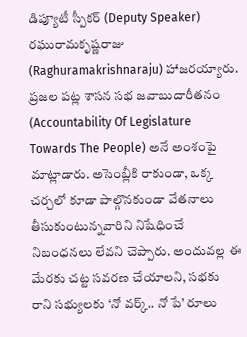డిప్యూటీ స్పీకర్ (Deputy Speaker) రఘురామకృష్ణరాజు (Raghuramakrishnaraju) హాజరయ్యారు. ప్రజల పట్ల శాసన సభ జవాబుదారీతనం (Accountability Of Legislature Towards The People) అనే అంశంపై మాట్లాడారు. అసెంబ్లీకి రాకుండా, ఒక్క చర్చలో కూడా పాల్గొనకుండా వేతనాలు తీసుకుంటున్నవారిని నిషేధించే నిబంధనలు లేవని చెప్పారు. అందువల్ల ఈ మేరకు చట్ట సవరణ చేయాలని, సభకు రాని సభ్యులకు ‘నో వర్క్.. నో పే’ రూలు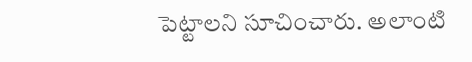పెట్టాలని సూచించారు. అలాంటి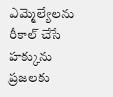ఎమ్మెల్యేలను రీకాల్ చేసే హక్కును ప్రజలకు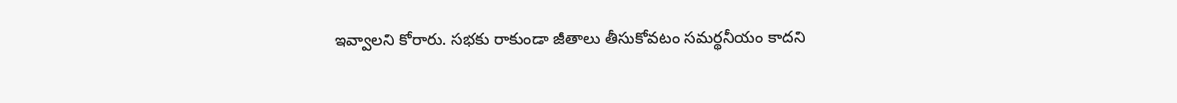ఇవ్వాలని కోరారు. సభకు రాకుండా జీతాలు తీసుకోవటం సమర్థనీయం కాదని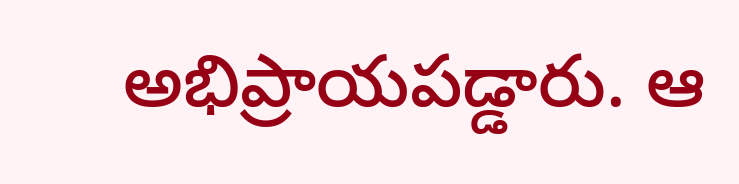అభిప్రాయపడ్డారు. ఆ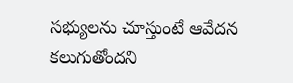సభ్యులను చూస్తుంటే ఆవేదన కలుగుతోందని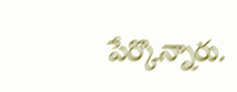పేర్కొన్నారు.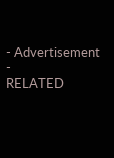- Advertisement -
RELATED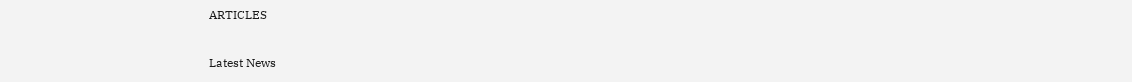ARTICLES

Latest News